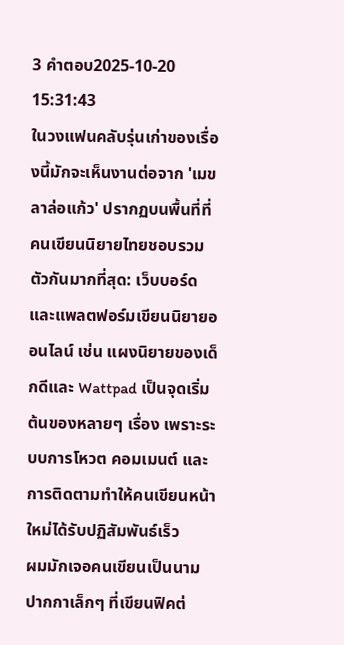3 คำตอบ2025-10-20 15:31:43
ในวงแฟนคลับรุ่นเก่าของเรื่องนี้มักจะเห็นงานต่อจาก 'เมขลาล่อแก้ว' ปรากฏบนพื้นที่ที่คนเขียนนิยายไทยชอบรวมตัวกันมากที่สุด: เว็บบอร์ดและแพลตฟอร์มเขียนนิยายออนไลน์ เช่น แผงนิยายของเด็กดีและ Wattpad เป็นจุดเริ่มต้นของหลายๆ เรื่อง เพราะระบบการโหวต คอมเมนต์ และการติดตามทำให้คนเขียนหน้าใหม่ได้รับปฏิสัมพันธ์เร็ว
ผมมักเจอคนเขียนเป็นนามปากกาเล็กๆ ที่เขียนฟิคต่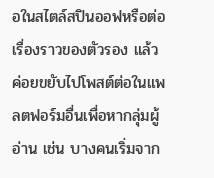อในสไตล์สปินออฟหรือต่อเรื่องราวของตัวรอง แล้วค่อยขยับไปโพสต์ต่อในแพลตฟอร์มอื่นเพื่อหากลุ่มผู้อ่าน เช่น บางคนเริ่มจาก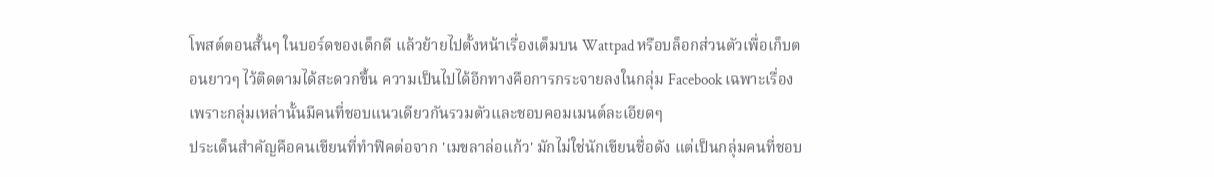โพสต์ตอนสั้นๆ ในบอร์ดของเด็กดี แล้วย้ายไปตั้งหน้าเรื่องเต็มบน Wattpad หรือบล็อกส่วนตัวเพื่อเก็บตอนยาวๆ ไว้ติดตามได้สะดวกขึ้น ความเป็นไปได้อีกทางคือการกระจายลงในกลุ่ม Facebook เฉพาะเรื่อง เพราะกลุ่มเหล่านั้นมีคนที่ชอบแนวเดียวกันรวมตัวและชอบคอมเมนต์ละเอียดๆ
ประเด็นสำคัญคือคนเขียนที่ทำฟิคต่อจาก 'เมขลาล่อแก้ว' มักไม่ใช่นักเขียนชื่อดัง แต่เป็นกลุ่มคนที่ชอบ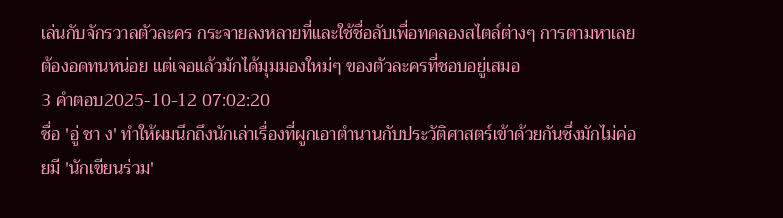เล่นกับจักรวาลตัวละคร กระจายลงหลายที่และใช้ชื่อลับเพื่อทดลองสไตล์ต่างๆ การตามหาเลยต้องอดทนหน่อย แต่เจอแล้วมักได้มุมมองใหม่ๆ ของตัวละครที่ชอบอยู่เสมอ
3 คำตอบ2025-10-12 07:02:20
ชื่อ 'อู่ ชา ง' ทำให้ผมนึกถึงนักเล่าเรื่องที่ผูกเอาตำนานกับประวัติศาสตร์เข้าด้วยกันซึ่งมักไม่ค่อยมี 'นักเขียนร่วม'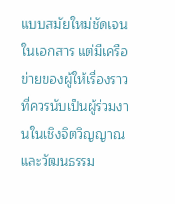แบบสมัยใหม่ชัดเจนในเอกสาร แต่มีเครือข่ายของผู้ให้เรื่องราวที่ควรนับเป็นผู้ร่วมงานในเชิงจิตวิญญาณและวัฒนธรรม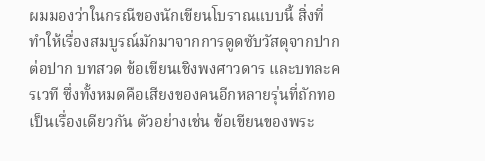ผมมองว่าในกรณีของนักเขียนโบราณแบบนี้ สิ่งที่ทำให้เรื่องสมบูรณ์มักมาจากการดูดซับวัสดุจากปากต่อปาก บทสวด ข้อเขียนเชิงพงศาวดาร และบทละครเวที ซึ่งทั้งหมดคือเสียงของคนอีกหลายรุ่นที่ถักทอเป็นเรื่องเดียวกัน ตัวอย่างเช่น ข้อเขียนของพระ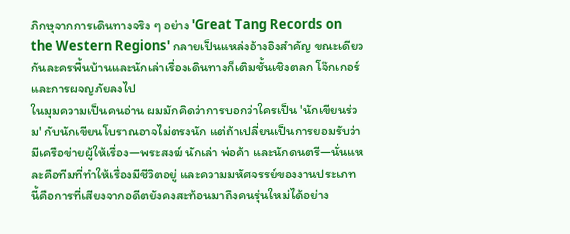ภิกษุจากการเดินทางจริง ๆ อย่าง 'Great Tang Records on the Western Regions' กลายเป็นแหล่งอ้างอิงสำคัญ ขณะเดียวกันละครพื้นบ้านและนักเล่าเรื่องเดินทางก็เติมชั้นเชิงตลก โจ๊กเกอร์ และการผจญภัยลงไป
ในมุมความเป็นคนอ่าน ผมมักคิดว่าการบอกว่าใครเป็น 'นักเขียนร่วม' กับนักเขียนโบราณอาจไม่ตรงนัก แต่ถ้าเปลี่ยนเป็นการยอมรับว่ามีเครือข่ายผู้ให้เรื่อง—พระสงฆ์ นักเล่า พ่อค้า และนักดนตรี—นั่นแหละคือทีมที่ทำให้เรื่องมีชีวิตอยู่ และความมหัศจรรย์ของงานประเภทนี้คือการที่เสียงจากอดีตยังคงสะท้อนมาถึงคนรุ่นใหม่ได้อย่าง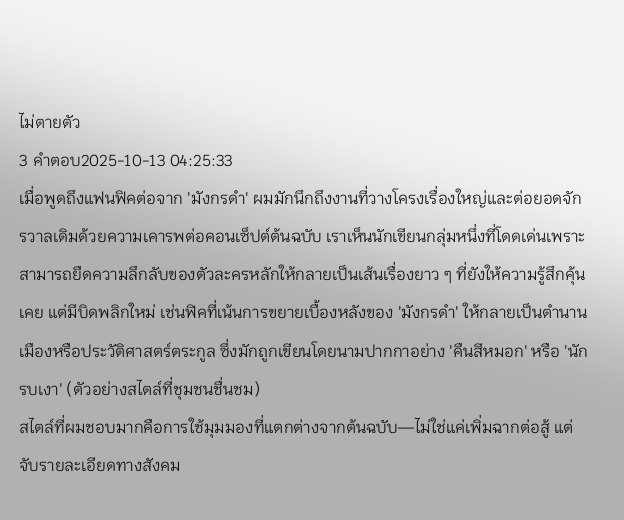ไม่ตายตัว
3 คำตอบ2025-10-13 04:25:33
เมื่อพูดถึงแฟนฟิคต่อจาก 'มังกรดำ' ผมมักนึกถึงงานที่วางโครงเรื่องใหญ่และต่อยอดจักรวาลเดิมด้วยความเคารพต่อคอนเซ็ปต์ต้นฉบับ เราเห็นนักเขียนกลุ่มหนึ่งที่โดดเด่นเพราะสามารถยืดความลึกลับของตัวละครหลักให้กลายเป็นเส้นเรื่องยาว ๆ ที่ยังให้ความรู้สึกคุ้นเคย แต่มีบิดพลิกใหม่ เช่นฟิคที่เน้นการขยายเบื้องหลังของ 'มังกรดำ' ให้กลายเป็นตำนานเมืองหรือประวัติศาสตร์ตระกูล ซึ่งมักถูกเขียนโดยนามปากกาอย่าง 'คืนสีหมอก' หรือ 'นักรบเงา' (ตัวอย่างสไตล์ที่ชุมชนชื่นชม)
สไตล์ที่ผมชอบมากคือการใช้มุมมองที่แตกต่างจากต้นฉบับ—ไม่ใช่แค่เพิ่มฉากต่อสู้ แต่จับรายละเอียดทางสังคม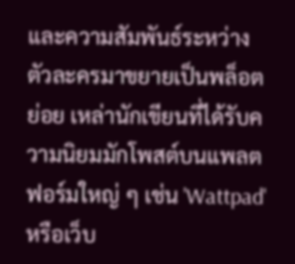และความสัมพันธ์ระหว่างตัวละครมาขยายเป็นพล็อตย่อย เหล่านักเขียนที่ได้รับความนิยมมักโพสต์บนแพลตฟอร์มใหญ่ ๆ เช่น 'Wattpad' หรือเว็บ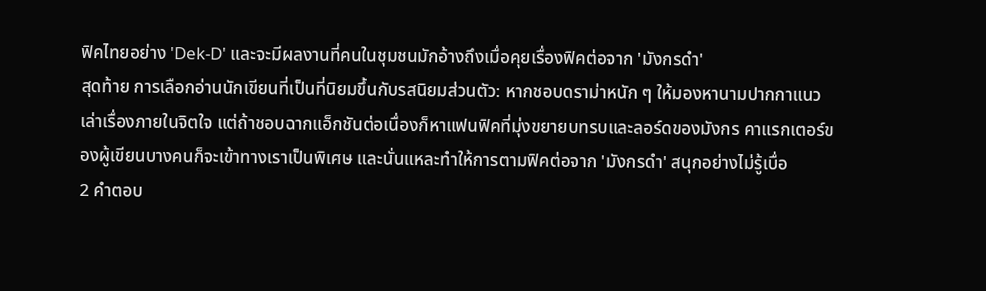ฟิคไทยอย่าง 'Dek-D' และจะมีผลงานที่คนในชุมชนมักอ้างถึงเมื่อคุยเรื่องฟิคต่อจาก 'มังกรดำ'
สุดท้าย การเลือกอ่านนักเขียนที่เป็นที่นิยมขึ้นกับรสนิยมส่วนตัว: หากชอบดราม่าหนัก ๆ ให้มองหานามปากกาแนวเล่าเรื่องภายในจิตใจ แต่ถ้าชอบฉากแอ็กชันต่อเนื่องก็หาแฟนฟิคที่มุ่งขยายบทรบและลอร์ดของมังกร คาแรกเตอร์ของผู้เขียนบางคนก็จะเข้าทางเราเป็นพิเศษ และนั่นแหละทำให้การตามฟิคต่อจาก 'มังกรดำ' สนุกอย่างไม่รู้เบื่อ
2 คำตอบ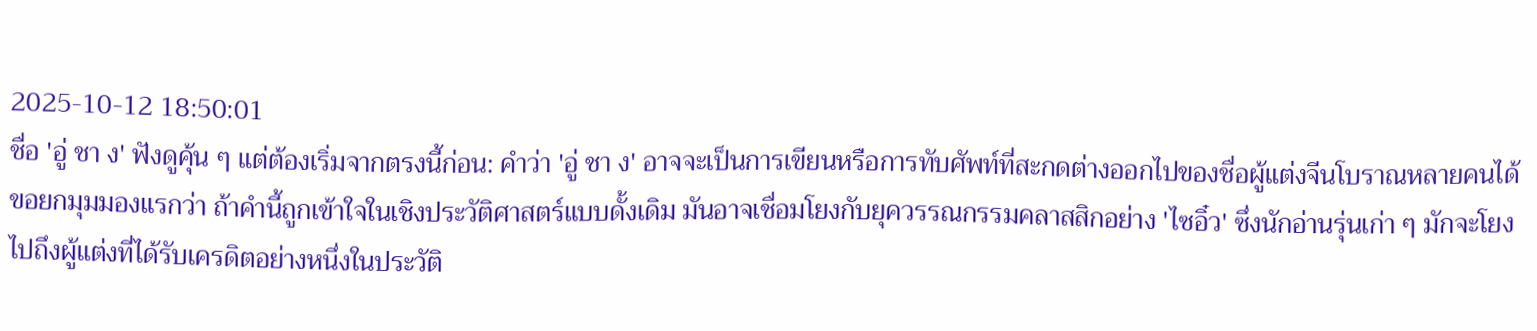2025-10-12 18:50:01
ชื่อ 'อู่ ชา ง' ฟังดูคุ้น ๆ แต่ต้องเริ่มจากตรงนี้ก่อน: คำว่า 'อู่ ชา ง' อาจจะเป็นการเขียนหรือการทับศัพท์ที่สะกดต่างออกไปของชื่อผู้แต่งจีนโบราณหลายคนได้ ขอยกมุมมองแรกว่า ถ้าคำนี้ถูกเข้าใจในเชิงประวัติศาสตร์แบบดั้งเดิม มันอาจเชื่อมโยงกับยุควรรณกรรมคลาสสิกอย่าง 'ไซอิ๋ว' ซึ่งนักอ่านรุ่นเก่า ๆ มักจะโยงไปถึงผู้แต่งที่ได้รับเครดิตอย่างหนึ่งในประวัติ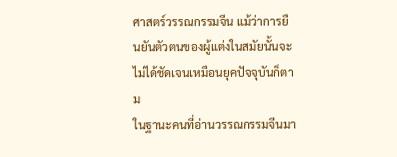ศาสตร์วรรณกรรมจีน แม้ว่าการยืนยันตัวตนของผู้แต่งในสมัยนั้นจะไม่ได้ชัดเจนเหมือนยุคปัจจุบันก็ตาม
ในฐานะคนที่อ่านวรรณกรรมจีนมา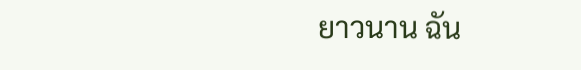ยาวนาน ฉัน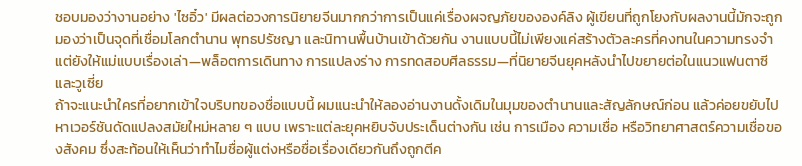ชอบมองว่างานอย่าง 'ไซอิ๋ว' มีผลต่อวงการนิยายจีนมากกว่าการเป็นแค่เรื่องผจญภัยขององค์ลิง ผู้เขียนที่ถูกโยงกับผลงานนี้มักจะถูกมองว่าเป็นจุดที่เชื่อมโลกตำนาน พุทธปรัชญา และนิทานพื้นบ้านเข้าด้วยกัน งานแบบนี้ไม่เพียงแค่สร้างตัวละครที่คงทนในความทรงจำ แต่ยังให้แม่แบบเรื่องเล่า—พล็อตการเดินทาง การแปลงร่าง การทดสอบศีลธรรม—ที่นิยายจีนยุคหลังนำไปขยายต่อในแนวแฟนตาซีและวูเซี่ย
ถ้าจะแนะนำใครที่อยากเข้าใจบริบทของชื่อแบบนี้ ผมแนะนำให้ลองอ่านงานดั้งเดิมในมุมของตำนานและสัญลักษณ์ก่อน แล้วค่อยขยับไปหาเวอร์ชันดัดแปลงสมัยใหม่หลาย ๆ แบบ เพราะแต่ละยุคหยิบจับประเด็นต่างกัน เช่น การเมือง ความเชื่อ หรือวิทยาศาสตร์ความเชื่อของสังคม ซึ่งสะท้อนให้เห็นว่าทำไมชื่อผู้แต่งหรือชื่อเรื่องเดียวกันถึงถูกตีค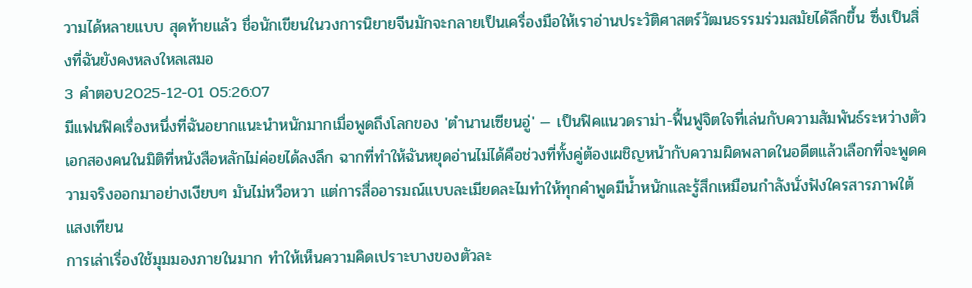วามได้หลายแบบ สุดท้ายแล้ว ชื่อนักเขียนในวงการนิยายจีนมักจะกลายเป็นเครื่องมือให้เราอ่านประวัติศาสตร์วัฒนธรรมร่วมสมัยได้ลึกขึ้น ซึ่งเป็นสิ่งที่ฉันยังคงหลงใหลเสมอ
3 คำตอบ2025-12-01 05:26:07
มีแฟนฟิคเรื่องหนึ่งที่ฉันอยากแนะนำหนักมากเมื่อพูดถึงโลกของ 'ตำนานเซียนอู่' — เป็นฟิคแนวดราม่า-ฟื้นฟูจิตใจที่เล่นกับความสัมพันธ์ระหว่างตัวเอกสองคนในมิติที่หนังสือหลักไม่ค่อยได้ลงลึก ฉากที่ทำให้ฉันหยุดอ่านไม่ได้คือช่วงที่ทั้งคู่ต้องเผชิญหน้ากับความผิดพลาดในอดีตแล้วเลือกที่จะพูดความจริงออกมาอย่างเงียบๆ มันไม่หวือหวา แต่การสื่ออารมณ์แบบละเมียดละไมทำให้ทุกคำพูดมีน้ำหนักและรู้สึกเหมือนกำลังนั่งฟังใครสารภาพใต้แสงเทียน
การเล่าเรื่องใช้มุมมองภายในมาก ทำให้เห็นความคิดเปราะบางของตัวละ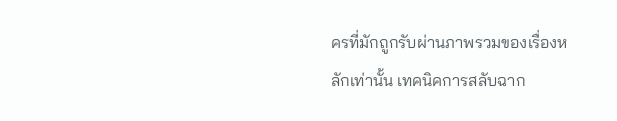ครที่มักถูกรับผ่านภาพรวมของเรื่องหลักเท่านั้น เทคนิคการสลับฉาก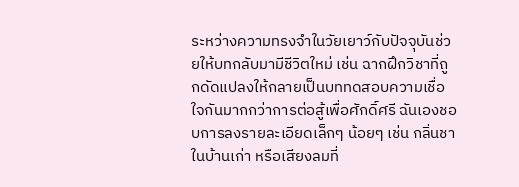ระหว่างความทรงจำในวัยเยาว์กับปัจจุบันช่วยให้บทกลับมามีชีวิตใหม่ เช่น ฉากฝึกวิชาที่ถูกดัดแปลงให้กลายเป็นบททดสอบความเชื่อใจกันมากกว่าการต่อสู้เพื่อศักดิ์ศรี ฉันเองชอบการลงรายละเอียดเล็กๆ น้อยๆ เช่น กลิ่นชาในบ้านเก่า หรือเสียงลมที่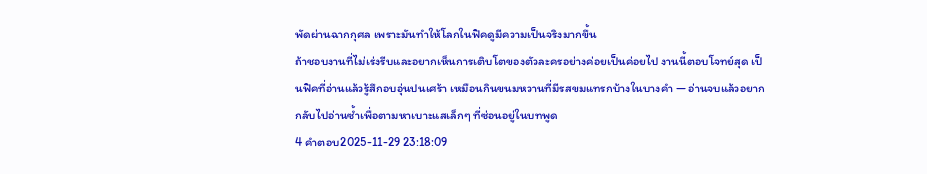พัดผ่านฉากกุศล เพราะมันทำให้โลกในฟิคดูมีความเป็นจริงมากขึ้น
ถ้าชอบงานที่ไม่เร่งรีบและอยากเห็นการเติบโตของตัวละครอย่างค่อยเป็นค่อยไป งานนี้ตอบโจทย์สุด เป็นฟิคที่อ่านแล้วรู้สึกอบอุ่นปนเศร้า เหมือนกินขนมหวานที่มีรสขมแทรกบ้างในบางคำ — อ่านจบแล้วอยากกลับไปอ่านซ้ำเพื่อตามหาเบาะแสเล็กๆ ที่ซ่อนอยู่ในบทพูด
4 คำตอบ2025-11-29 23:18:09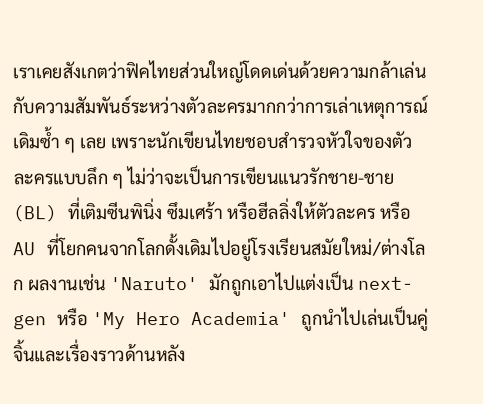เราเคยสังเกตว่าฟิคไทยส่วนใหญ่โดดเด่นด้วยความกล้าเล่นกับความสัมพันธ์ระหว่างตัวละครมากกว่าการเล่าเหตุการณ์เดิมซ้ำ ๆ เลย เพราะนักเขียนไทยชอบสำรวจหัวใจของตัวละครแบบลึก ๆ ไม่ว่าจะเป็นการเขียนแนวรักชาย-ชาย (BL) ที่เติมซีนพินิ่ง ซึมเศร้า หรือฮีลลิ่งให้ตัวละคร หรือ AU ที่โยกคนจากโลกดั้งเดิมไปอยู่โรงเรียนสมัยใหม่/ต่างโลก ผลงานเช่น 'Naruto' มักถูกเอาไปแต่งเป็น next-gen หรือ 'My Hero Academia' ถูกนำไปเล่นเป็นคู่จิ้นและเรื่องราวด้านหลัง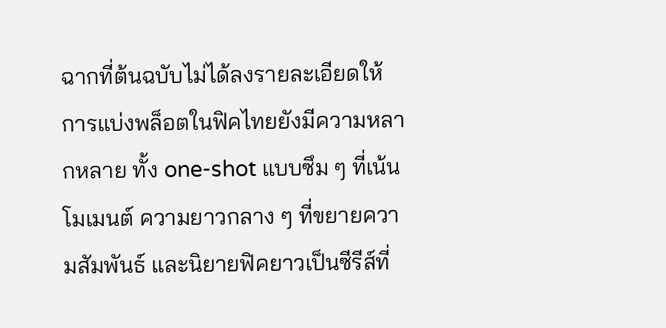ฉากที่ต้นฉบับไม่ได้ลงรายละเอียดให้
การแบ่งพล็อตในฟิคไทยยังมีความหลากหลาย ทั้ง one-shot แบบซึม ๆ ที่เน้นโมเมนต์ ความยาวกลาง ๆ ที่ขยายความสัมพันธ์ และนิยายฟิคยาวเป็นซีรีส์ที่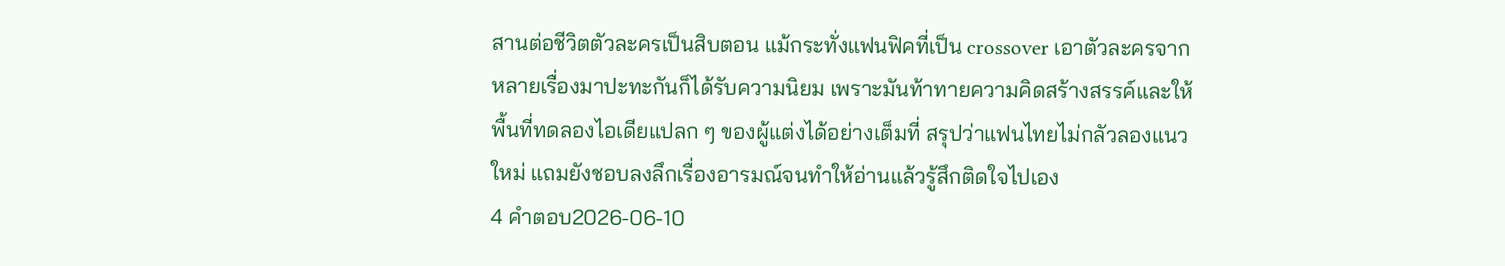สานต่อชีวิตตัวละครเป็นสิบตอน แม้กระทั่งแฟนฟิคที่เป็น crossover เอาตัวละครจากหลายเรื่องมาปะทะกันก็ได้รับความนิยม เพราะมันท้าทายความคิดสร้างสรรค์และให้พื้นที่ทดลองไอเดียแปลก ๆ ของผู้แต่งได้อย่างเต็มที่ สรุปว่าแฟนไทยไม่กลัวลองแนวใหม่ แถมยังชอบลงลึกเรื่องอารมณ์จนทำให้อ่านแล้วรู้สึกติดใจไปเอง
4 คำตอบ2026-06-10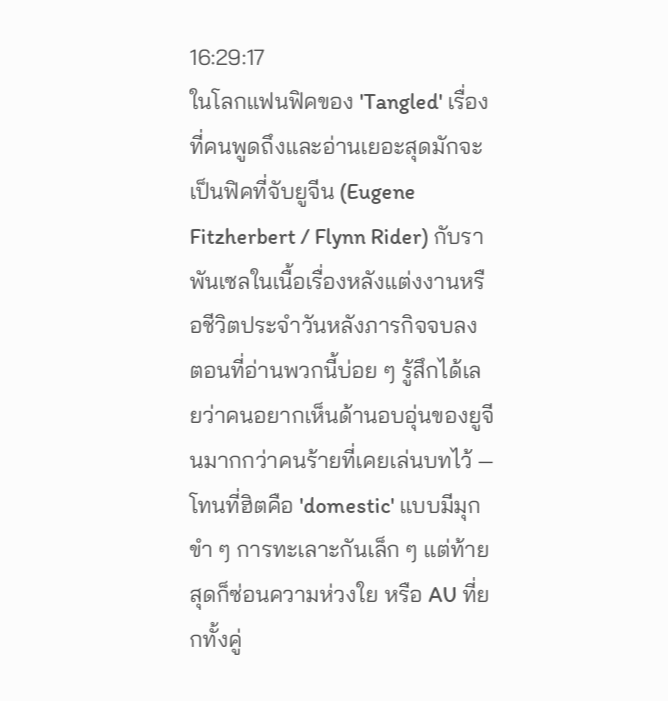16:29:17
ในโลกแฟนฟิคของ 'Tangled' เรื่องที่คนพูดถึงและอ่านเยอะสุดมักจะเป็นฟิคที่จับยูจีน (Eugene Fitzherbert / Flynn Rider) กับราพันเซลในเนื้อเรื่องหลังแต่งงานหรือชีวิตประจำวันหลังภารกิจจบลง ตอนที่อ่านพวกนี้บ่อย ๆ รู้สึกได้เลยว่าคนอยากเห็นด้านอบอุ่นของยูจีนมากกว่าคนร้ายที่เคยเล่นบทไว้ — โทนที่ฮิตคือ 'domestic' แบบมีมุกขำ ๆ การทะเลาะกันเล็ก ๆ แต่ท้ายสุดก็ซ่อนความห่วงใย หรือ AU ที่ยกทั้งคู่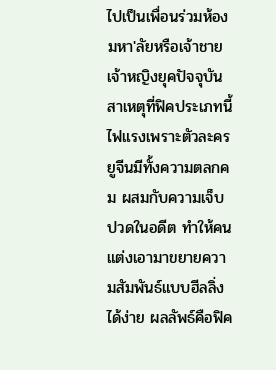ไปเป็นเพื่อนร่วมห้องมหา'ลัยหรือเจ้าชายเจ้าหญิงยุคปัจจุบัน
สาเหตุที่ฟิคประเภทนี้ไฟแรงเพราะตัวละครยูจีนมีทั้งความตลกคม ผสมกับความเจ็บปวดในอดีต ทำให้คนแต่งเอามาขยายความสัมพันธ์แบบฮีลลิ่งได้ง่าย ผลลัพธ์คือฟิค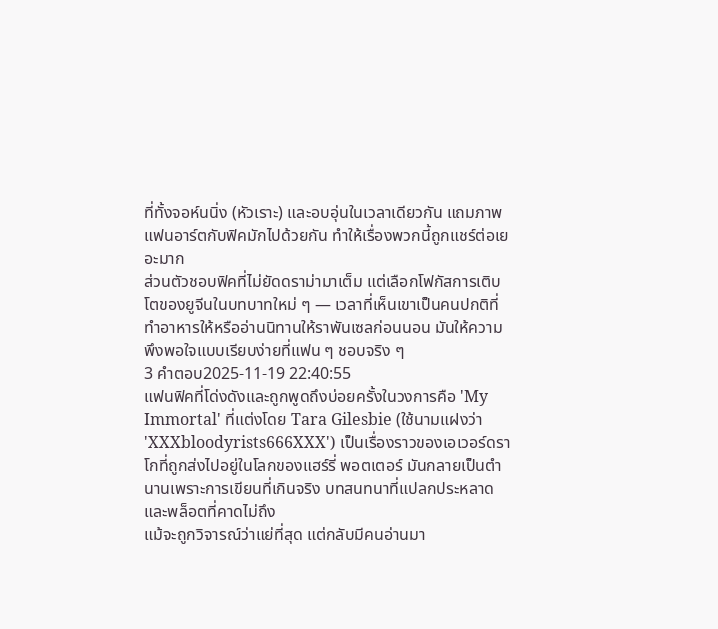ที่ทั้งจอห์นนิ่ง (หัวเราะ) และอบอุ่นในเวลาเดียวกัน แถมภาพแฟนอาร์ตกับฟิคมักไปด้วยกัน ทำให้เรื่องพวกนี้ถูกแชร์ต่อเยอะมาก
ส่วนตัวชอบฟิคที่ไม่ยัดดราม่ามาเต็ม แต่เลือกโฟกัสการเติบโตของยูจีนในบทบาทใหม่ ๆ — เวลาที่เห็นเขาเป็นคนปกติที่ทำอาหารให้หรืออ่านนิทานให้ราพันเซลก่อนนอน มันให้ความพึงพอใจแบบเรียบง่ายที่แฟน ๆ ชอบจริง ๆ
3 คำตอบ2025-11-19 22:40:55
แฟนฟิคที่โด่งดังและถูกพูดถึงบ่อยครั้งในวงการคือ 'My Immortal' ที่แต่งโดย Tara Gilesbie (ใช้นามแฝงว่า 'XXXbloodyrists666XXX') เป็นเรื่องราวของเอเวอร์ดราโกที่ถูกส่งไปอยู่ในโลกของแฮร์รี่ พอตเตอร์ มันกลายเป็นตำนานเพราะการเขียนที่เกินจริง บทสนทนาที่แปลกประหลาด และพล็อตที่คาดไม่ถึง
แม้จะถูกวิจารณ์ว่าแย่ที่สุด แต่กลับมีคนอ่านมา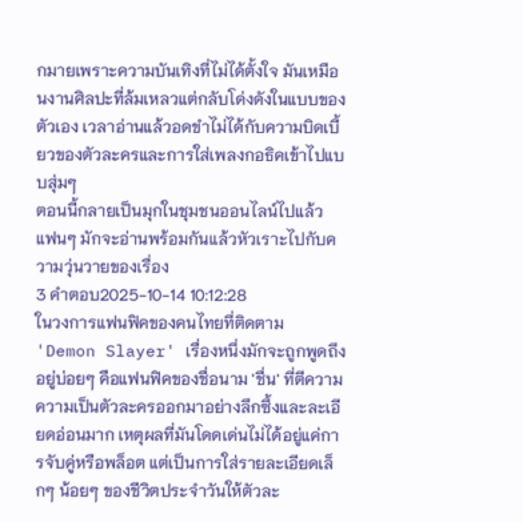กมายเพราะความบันเทิงที่ไม่ได้ตั้งใจ มันเหมือนงานศิลปะที่ล้มเหลวแต่กลับโด่งดังในแบบของตัวเอง เวลาอ่านแล้วอดขำไม่ได้กับความบิดเบี้ยวของตัวละครและการใส่เพลงกอธิคเข้าไปแบบสุ่มๆ
ตอนนี้กลายเป็นมุกในชุมชนออนไลน์ไปแล้ว แฟนๆ มักจะอ่านพร้อมกันแล้วหัวเราะไปกับความวุ่นวายของเรื่อง
3 คำตอบ2025-10-14 10:12:28
ในวงการแฟนฟิคของคนไทยที่ติดตาม 'Demon Slayer' เรื่องหนึ่งมักจะถูกพูดถึงอยู่บ่อยๆ คือแฟนฟิคของชื่อนาม 'ชื่น' ที่ตีความความเป็นตัวละครออกมาอย่างลึกซึ้งและละเอียดอ่อนมาก เหตุผลที่มันโดดเด่นไม่ได้อยู่แค่การจับคู่หรือพล็อต แต่เป็นการใส่รายละเอียดเล็กๆ น้อยๆ ของชีวิตประจำวันให้ตัวละ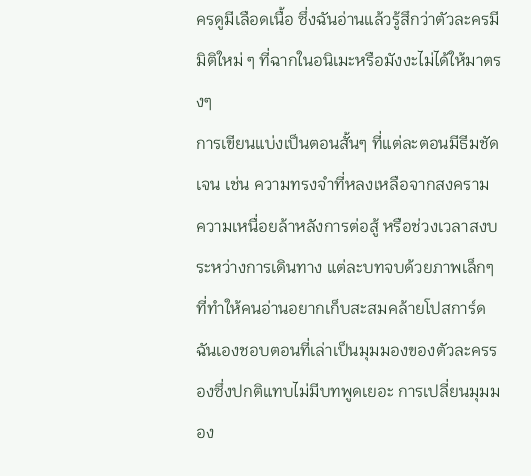ครดูมีเลือดเนื้อ ซึ่งฉันอ่านแล้วรู้สึกว่าตัวละครมีมิติใหม่ ๆ ที่ฉากในอนิเมะหรือมังงะไม่ได้ให้มาตรงๆ
การเขียนแบ่งเป็นตอนสั้นๆ ที่แต่ละตอนมีธีมชัดเจน เช่น ความทรงจำที่หลงเหลือจากสงคราม ความเหนื่อยล้าหลังการต่อสู้ หรือช่วงเวลาสงบระหว่างการเดินทาง แต่ละบทจบด้วยภาพเล็กๆ ที่ทำให้คนอ่านอยากเก็บสะสมคล้ายโปสการ์ด ฉันเองชอบตอนที่เล่าเป็นมุมมองของตัวละครรองซึ่งปกติแทบไม่มีบทพูดเยอะ การเปลี่ยนมุมมอง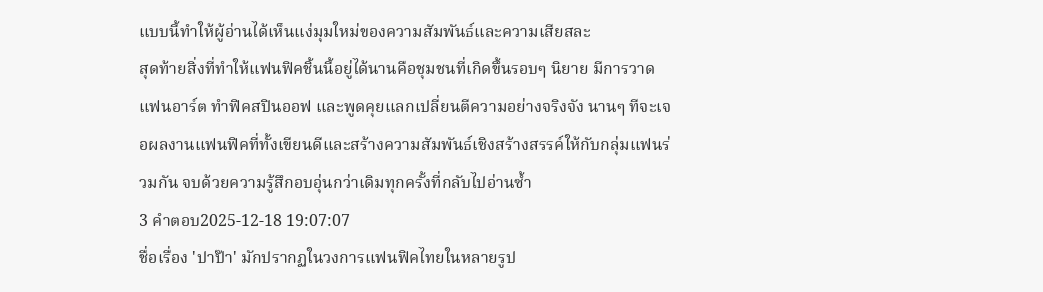แบบนี้ทำให้ผู้อ่านได้เห็นแง่มุมใหม่ของความสัมพันธ์และความเสียสละ
สุดท้ายสิ่งที่ทำให้แฟนฟิคชิ้นนี้อยู่ได้นานคือชุมชนที่เกิดขึ้นรอบๆ นิยาย มีการวาดแฟนอาร์ต ทำฟิคสปินออฟ และพูดคุยแลกเปลี่ยนตีความอย่างจริงจัง นานๆ ทีจะเจอผลงานแฟนฟิคที่ทั้งเขียนดีและสร้างความสัมพันธ์เชิงสร้างสรรค์ให้กับกลุ่มแฟนร่วมกัน จบด้วยความรู้สึกอบอุ่นกว่าเดิมทุกครั้งที่กลับไปอ่านซ้ำ
3 คำตอบ2025-12-18 19:07:07
ชื่อเรื่อง 'ปาป๊า' มักปรากฏในวงการแฟนฟิคไทยในหลายรูป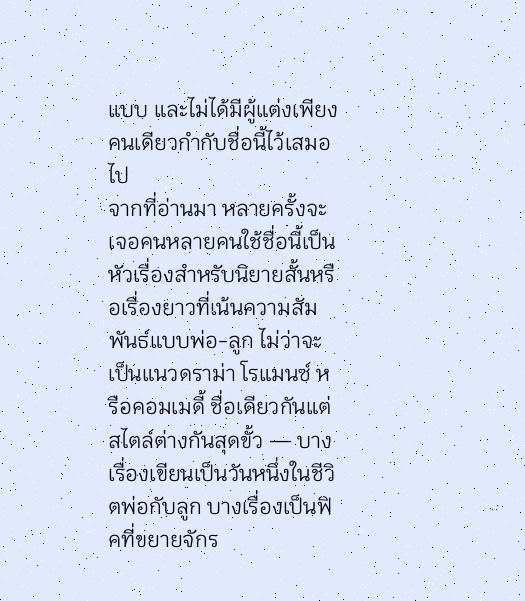แบบ และไม่ได้มีผู้แต่งเพียงคนเดียวกำกับชื่อนี้ไว้เสมอไป
จากที่อ่านมา หลายครั้งจะเจอคนหลายคนใช้ชื่อนี้เป็นหัวเรื่องสำหรับนิยายสั้นหรือเรื่องยาวที่เน้นความสัมพันธ์แบบพ่อ-ลูก ไม่ว่าจะเป็นแนวดราม่า โรแมนซ์ หรือคอมเมดี้ ชื่อเดียวกันแต่สไตล์ต่างกันสุดขั้ว — บางเรื่องเขียนเป็นวันหนึ่งในชีวิตพ่อกับลูก บางเรื่องเป็นฟิคที่ขยายจักร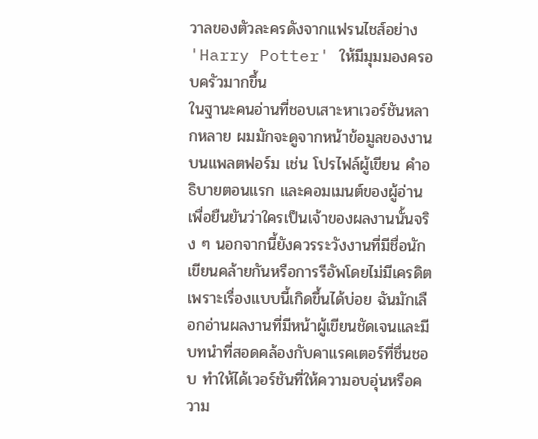วาลของตัวละครดังจากแฟรนไชส์อย่าง 'Harry Potter' ให้มีมุมมองครอบครัวมากขึ้น
ในฐานะคนอ่านที่ชอบเสาะหาเวอร์ชันหลากหลาย ผมมักจะดูจากหน้าข้อมูลของงานบนแพลตฟอร์ม เช่น โปรไฟล์ผู้เขียน คำอธิบายตอนแรก และคอมเมนต์ของผู้อ่านเพื่อยืนยันว่าใครเป็นเจ้าของผลงานนั้นจริง ๆ นอกจากนี้ยังควรระวังงานที่มีชื่อนักเขียนคล้ายกันหรือการรีอัพโดยไม่มีเครดิต เพราะเรื่องแบบนี้เกิดขึ้นได้บ่อย ฉันมักเลือกอ่านผลงานที่มีหน้าผู้เขียนชัดเจนและมีบทนำที่สอดคล้องกับคาแรคเตอร์ที่ชื่นชอบ ทำให้ได้เวอร์ชันที่ให้ความอบอุ่นหรือความ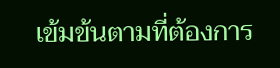เข้มข้นตามที่ต้องการ